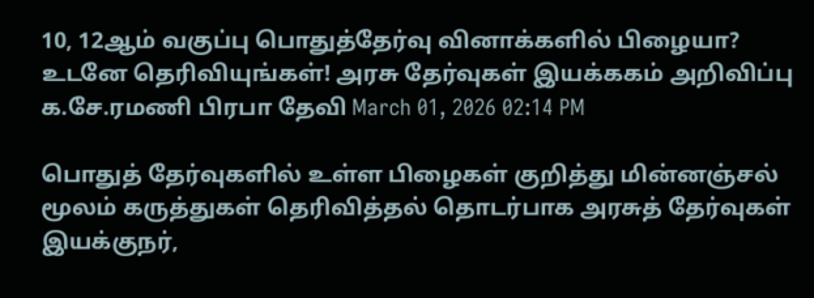10, 12ஆம் வகுப்பு பொதுத்தேர்வு வினாக்களில் பிழையா? உடனே தெரிவியுங்கள்! அரசு தேர்வுகள் இயக்ககம் அறிவிப்பு
க.சே.ரமணி பிரபா தேவி March 01, 2026 02:14 PM

பொதுத் தேர்வுகளில் உள்ள பிழைகள் குறித்து மின்னஞ்சல் மூலம் கருத்துகள் தெரிவித்தல் தொடர்பாக அரசுத் தேர்வுகள் இயக்குநர்,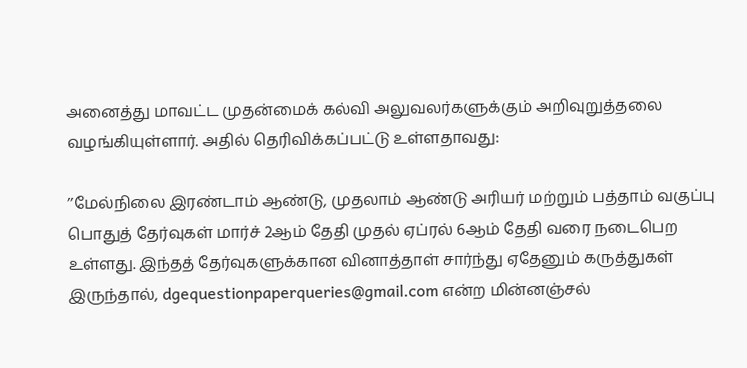அனைத்து மாவட்ட முதன்மைக் கல்வி அலுவலர்களுக்கும் அறிவுறுத்தலை வழங்கியுள்ளார். அதில் தெரிவிக்கப்பட்டு உள்ளதாவது:

’’மேல்நிலை இரண்டாம் ஆண்டு, முதலாம் ஆண்டு அரியர் மற்றும் பத்தாம் வகுப்பு பொதுத் தேர்வுகள் மார்ச் 2ஆம் தேதி முதல் ஏப்ரல் 6ஆம் தேதி வரை நடைபெற உள்ளது. இந்தத் தேர்வுகளுக்கான வினாத்தாள் சார்ந்து ஏதேனும் கருத்துகள் இருந்தால், dgequestionpaperqueries@gmail.com என்ற மின்னஞ்சல்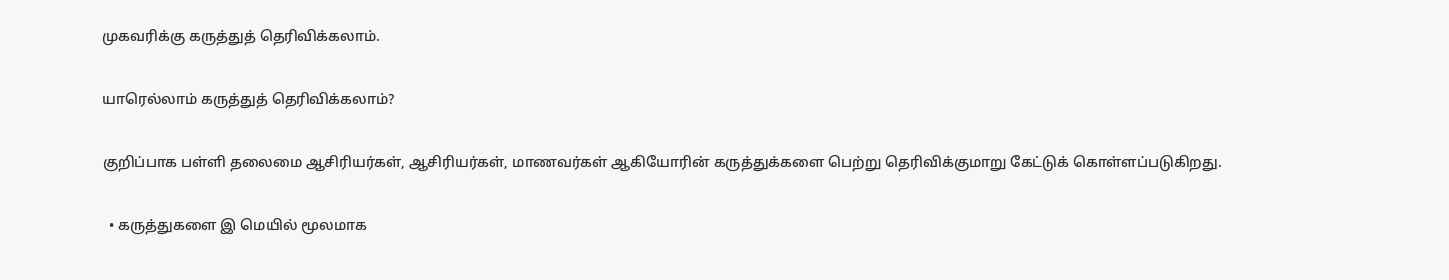முகவரிக்கு கருத்துத் தெரிவிக்கலாம்.

யாரெல்லாம் கருத்துத் தெரிவிக்கலாம்?

குறிப்பாக பள்ளி தலைமை ஆசிரியர்கள், ஆசிரியர்கள், மாணவர்கள் ஆகியோரின் கருத்துக்களை பெற்று தெரிவிக்குமாறு கேட்டுக் கொள்ளப்படுகிறது.

  • கருத்துகளை இ மெயில் மூலமாக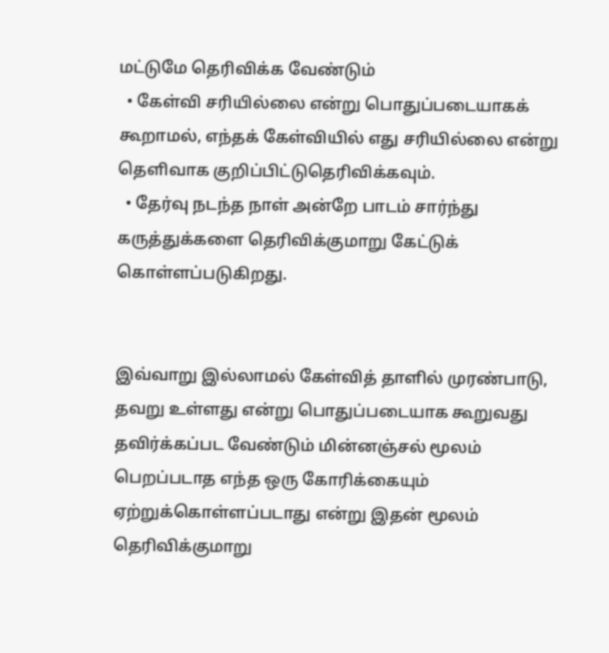மட்டுமே தெரிவிக்க வேண்டும்
  • கேள்வி சரியில்லை என்று பொதுப்படையாகக் கூறாமல், எந்தக் கேள்வியில் எது சரியில்லை என்று தெளிவாக குறிப்பிட்டுதெரிவிக்கவும்.
  • தேர்வு நடந்த நாள் அன்றே பாடம் சார்ந்து கருத்துக்களை தெரிவிக்குமாறு கேட்டுக் கொள்ளப்படுகிறது.


இவ்வாறு இல்லாமல் கேள்வித் தாளில் முரண்பாடு, தவறு உள்ளது என்று பொதுப்படையாக கூறுவது தவிர்க்கப்பட வேண்டும் மின்னஞ்சல் மூலம் பெறப்படாத எந்த ஒரு கோரிக்கையும் ஏற்றுக்கொள்ளப்படாது என்று இதன் மூலம் தெரிவிக்குமாறு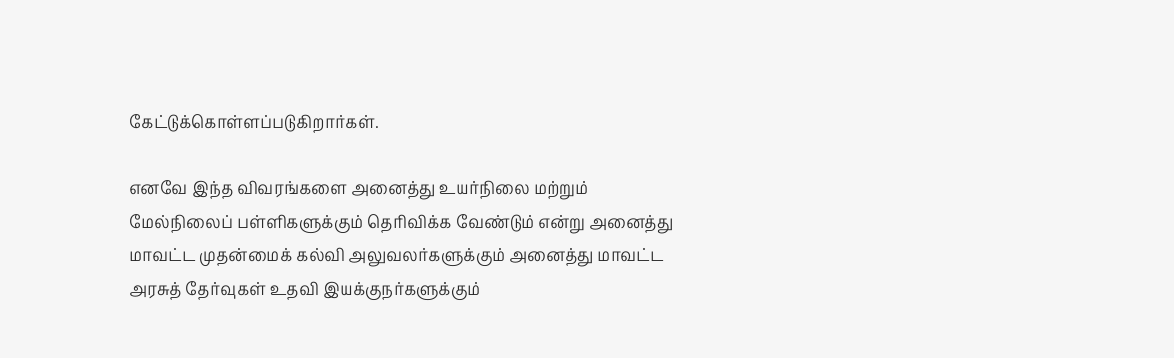கேட்டுக்கொள்ளப்படுகிறார்கள்.

எனவே இந்த விவரங்களை அனைத்து உயர்நிலை மற்றும் மேல்நிலைப் பள்ளிகளுக்கும் தெரிவிக்க வேண்டும் என்று அனைத்து மாவட்ட முதன்மைக் கல்வி அலுவலர்களுக்கும் அனைத்து மாவட்ட அரசுத் தேர்வுகள் உதவி இயக்குநர்களுக்கும்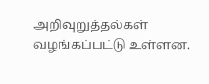அறிவுறுத்தல்கள் வழங்கப்பட்டு உள்ளன.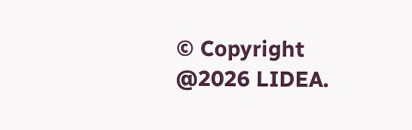© Copyright @2026 LIDEA.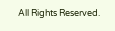All Rights Reserved.